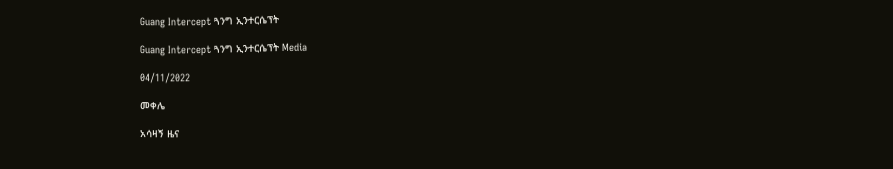Guang Intercept ጓንግ ኢንተርሴፕት

Guang Intercept ጓንግ ኢንተርሴፕት Media

04/11/2022

መቀሌ

አሳዛኝ ዜና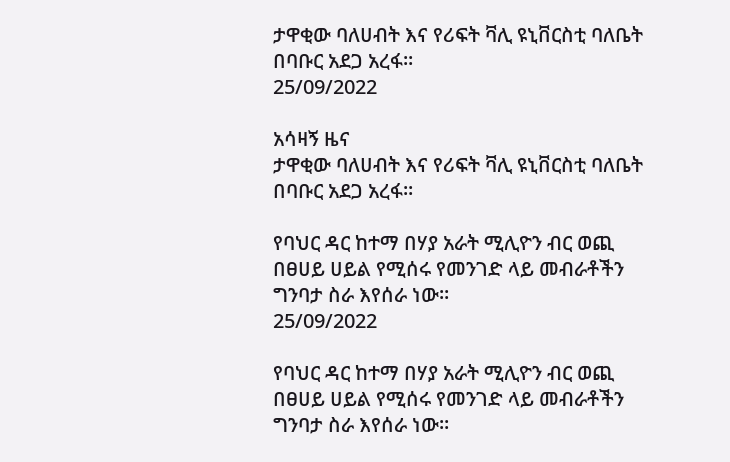ታዋቂው ባለሀብት እና የሪፍት ቫሊ ዩኒቨርስቲ ባለቤት በባቡር አደጋ አረፋ።
25/09/2022

አሳዛኝ ዜና
ታዋቂው ባለሀብት እና የሪፍት ቫሊ ዩኒቨርስቲ ባለቤት በባቡር አደጋ አረፋ።

የባህር ዳር ከተማ በሃያ አራት ሚሊዮን ብር ወጪ በፀሀይ ሀይል የሚሰሩ የመንገድ ላይ መብራቶችን ግንባታ ስራ እየሰራ ነው።
25/09/2022

የባህር ዳር ከተማ በሃያ አራት ሚሊዮን ብር ወጪ በፀሀይ ሀይል የሚሰሩ የመንገድ ላይ መብራቶችን ግንባታ ስራ እየሰራ ነው።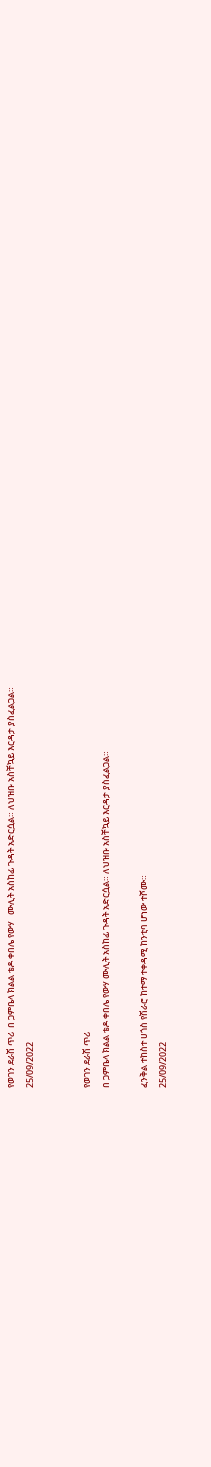የወገን ደራሽ ጥሪ  በ ጋምቤላ ክልል ቴዶ ቀበሌ የውሃ   ሙሊት አስከፊ ጉዳት አድርሷል። ለህዝቡ አስቸኳይ እርዳታ ያስፈልጋል።
25/09/2022


የወገን ደራሽ ጥሪ
በ ጋምቤላ ክልል ቴዶ ቀበሌ የውሃ ሙሊት አስከፊ ጉዳት አድርሷል። ለህዝቡ አስቸኳይ እርዳታ ያስፈልጋል።

ፈንቅል ተከስተ ሀጎስ የሽራሮ ከተማ ተቀዳሚ ከንቲባ ሆነው ተሾሙ።
25/09/2022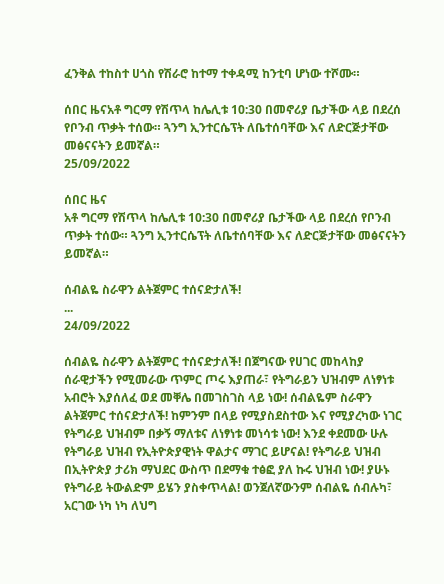ፈንቅል ተከስተ ሀጎስ የሽራሮ ከተማ ተቀዳሚ ከንቲባ ሆነው ተሾሙ።

ሰበር ዜናአቶ ግርማ የሽጥላ ከሌሊቱ 10:30 በመኖሪያ ቤታችው ላይ በደረሰ የቦንብ ጥቃት ተሰው። ጓንግ ኢንተርሴፕት ለቤተሰባቸው እና ለድርጅታቸው መፅናናትን ይመኛል።
25/09/2022

ሰበር ዜና
አቶ ግርማ የሽጥላ ከሌሊቱ 10:30 በመኖሪያ ቤታችው ላይ በደረሰ የቦንብ ጥቃት ተሰው። ጓንግ ኢንተርሴፕት ለቤተሰባቸው እና ለድርጅታቸው መፅናናትን ይመኛል።

ሰብልዬ ስራዋን ልትጀምር ተሰናድታለች!                                                                                                ...
24/09/2022

ሰብልዬ ስራዋን ልትጀምር ተሰናድታለች! በጀግናው የሀገር መከላከያ ሰራዊታችን የሚመራው ጥምር ጦሩ እያጠራ፣ የትግራይን ህዝብም ለነፃነቱ አብሮት እያሰለፈ ወደ መቐሌ በመገስገስ ላይ ነው! ሰብልዬም ስራዋን ልትጀምር ተሰናድታለች! ከምንም በላይ የሚያስደስተው እና የሚያረካው ነገር የትግራይ ህዝብም በቃኝ ማለቱና ለነፃነቱ መነሳቱ ነው! እንደ ቀደመው ሁሉ የትግራይ ህዝብ የኢትዮጵያዊነት ዋልታና ማገር ይሆናል! የትግራይ ህዝብ በኢትዮጵያ ታሪክ ማህደር ውስጥ በደማቁ ተፅፎ ያለ ኩሩ ህዝብ ነው! ያሁኑ የትግራይ ትውልድም ይሄን ያስቀጥላል! ወንጀለኛውንም ሰብልዬ ሰብሉካ፣ አርገው ነካ ነካ ለህግ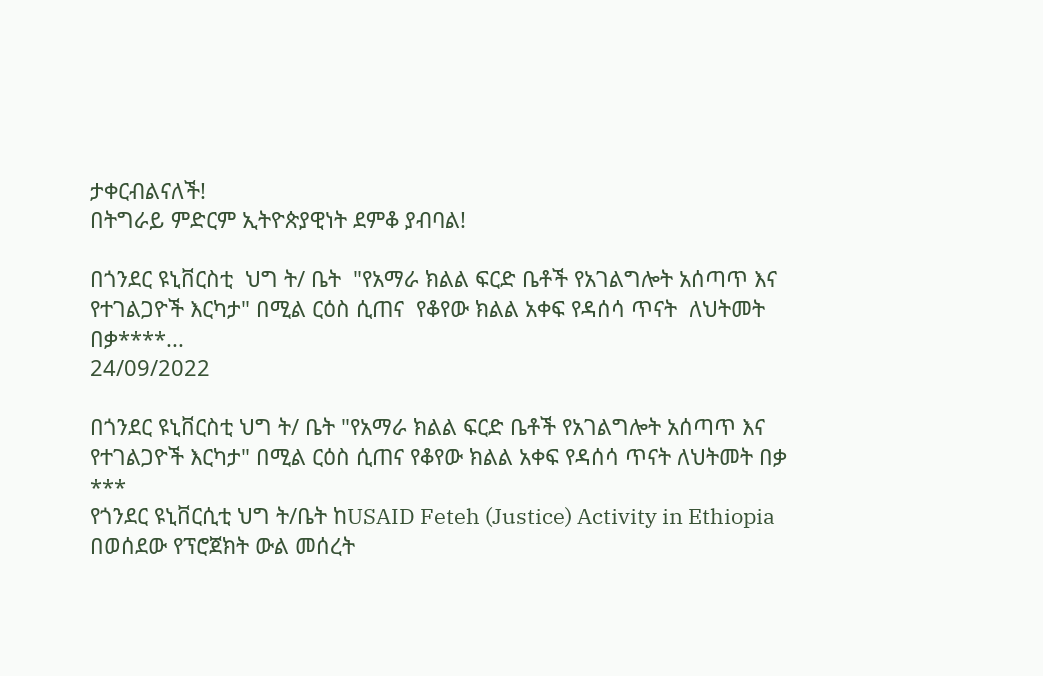ታቀርብልናለች!
በትግራይ ምድርም ኢትዮጵያዊነት ደምቆ ያብባል!

በጎንደር ዩኒቨርስቲ  ህግ ት/ ቤት  "የአማራ ክልል ፍርድ ቤቶች የአገልግሎት አሰጣጥ እና የተገልጋዮች እርካታ" በሚል ርዕስ ሲጠና  የቆየው ክልል አቀፍ የዳሰሳ ጥናት  ለህትመት በቃ****...
24/09/2022

በጎንደር ዩኒቨርስቲ ህግ ት/ ቤት "የአማራ ክልል ፍርድ ቤቶች የአገልግሎት አሰጣጥ እና የተገልጋዮች እርካታ" በሚል ርዕስ ሲጠና የቆየው ክልል አቀፍ የዳሰሳ ጥናት ለህትመት በቃ
***
የጎንደር ዩኒቨርሲቲ ህግ ት/ቤት ከUSAID Feteh (Justice) Activity in Ethiopia በወሰደው የፕሮጀክት ውል መሰረት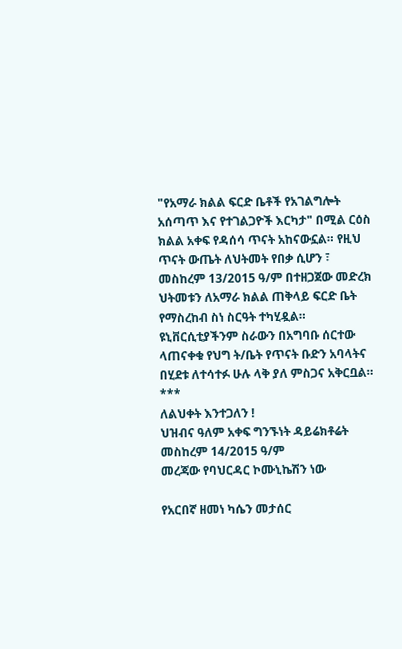"የአማራ ክልል ፍርድ ቤቶች የአገልግሎት አሰጣጥ እና የተገልጋዮች እርካታ" በሚል ርዕስ ክልል አቀፍ የዳሰሳ ጥናት አከናውኗል። የዚህ ጥናት ውጤት ለህትመት የበቃ ሲሆን ፣ መስከረም 13/2015 ዓ/ም በተዘጋጀው መድረክ ህትመቱን ለአማራ ክልል ጠቅላይ ፍርድ ቤት የማስረከብ ስነ ስርዓት ተካሂዷል። ዩኒቨርሲቲያችንም ስራውን በአግባቡ ሰርተው ላጠናቀቁ የህግ ት/ቤት የጥናት ቡድን አባላትና በሂደቱ ለተሳተፉ ሁሉ ላቅ ያለ ምስጋና አቅርቧል።
***
ለልህቀት እንተጋለን !
ህዝብና ዓለም አቀፍ ግንኙነት ዳይሬክቶሬት
መስከረም 14/2015 ዓ/ም
መረጃው የባህርዳር ኮሙኒኬሽን ነው

የአርበኛ ዘመነ ካሴን መታሰር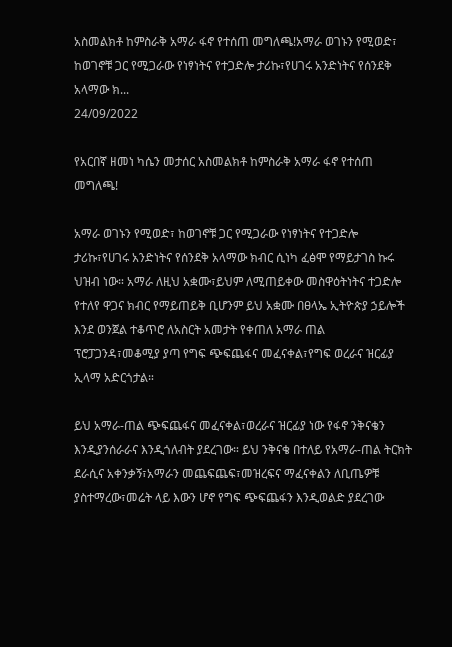አስመልክቶ ከምስራቅ አማራ ፋኖ የተሰጠ መግለጫ!አማራ ወገኑን የሚወድ፣ ከወገኖቹ ጋር የሚጋራው የነፃነትና የተጋድሎ ታሪኩ፣የሀገሩ አንድነትና የሰንደቅ አላማው ክ...
24/09/2022

የአርበኛ ዘመነ ካሴን መታሰር አስመልክቶ ከምስራቅ አማራ ፋኖ የተሰጠ መግለጫ!

አማራ ወገኑን የሚወድ፣ ከወገኖቹ ጋር የሚጋራው የነፃነትና የተጋድሎ ታሪኩ፣የሀገሩ አንድነትና የሰንደቅ አላማው ክብር ሲነካ ፈፅሞ የማይታገስ ኩሩ ህዝብ ነው። አማራ ለዚህ አቋሙ፣ይህም ለሚጠይቀው መስዋዕትነትና ተጋድሎ የተለየ ዋጋና ክብር የማይጠይቅ ቢሆንም ይህ አቋሙ በፀላኤ ኢትዮጵያ ኃይሎች እንደ ወንጀል ተቆጥሮ ለአስርት አመታት የቀጠለ አማራ ጠል ፕሮፓጋንዳ፣መቆሚያ ያጣ የግፍ ጭፍጨፋና መፈናቀል፣የግፍ ወረራና ዝርፊያ ኢላማ አድርጎታል።

ይህ አማራ-ጠል ጭፍጨፋና መፈናቀል፣ወረራና ዝርፊያ ነው የፋኖ ንቅናቄን እንዲያንሰራራና እንዲጎለብት ያደረገው። ይህ ንቅናቄ በተለይ የአማራ-ጠል ትርክት ደራሲና አቀንቃኝ፣አማራን መጨፍጨፍ፣መዝረፍና ማፈናቀልን ለቢጤዎቹ ያስተማረው፣መሬት ላይ እውን ሆኖ የግፍ ጭፍጨፋን እንዲወልድ ያደረገው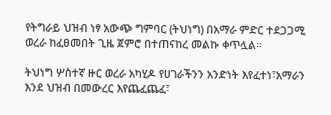የትግራይ ህዝብ ነፃ አውጭ ግምባር (ትህነግ) በአማራ ምድር ተደጋጋሚ ወረራ ከፈፀመበት ጊዜ ጀምሮ በተጠናከረ መልኩ ቀጥሏል።

ትህነግ ሦስተኛ ዙር ወረራ አካሂዶ የሀገራችንን አንድነት እየፈተነ፣አማራን እንደ ህዝብ በመውረር እየጨፈጨፈ፣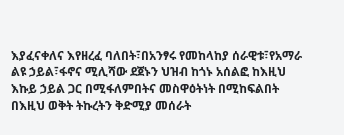እያፈናቀለና እየዘረፈ ባለበት፣በአንፃሩ የመከላከያ ሰራዊቱ፣የአማራ ልዩ ኃይል፣ፋኖና ሚሊሻው ደጀኑን ህዝብ ከጎኑ አሰልፎ ከእዚህ እኩይ ኃይል ጋር በሚፋለምበትና መስዋዕትነት በሚከፍልበት በእዚህ ወቅት ትኩረትን ቅድሚያ መሰራት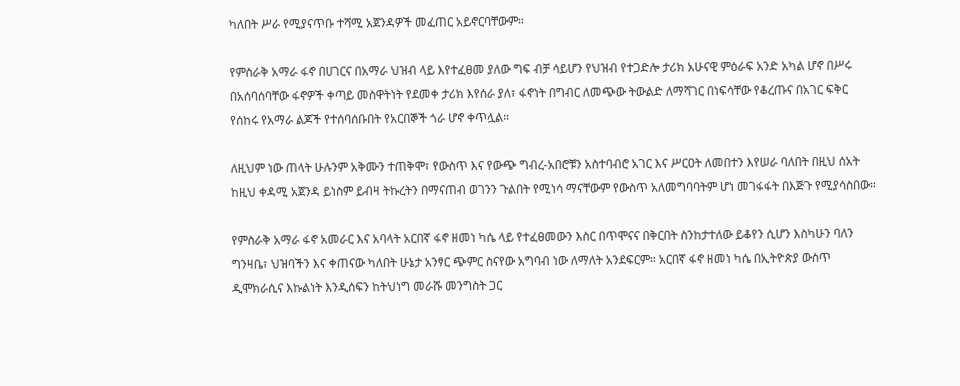ካለበት ሥራ የሚያናጥቡ ተሻሚ አጀንዳዎች መፈጠር አይኖርባቸውም።

የምስራቅ አማራ ፋኖ በሀገርና በአማራ ህዝብ ላይ እየተፈፀመ ያለው ግፍ ብቻ ሳይሆን የህዝብ የተጋድሎ ታሪክ አሁናዊ ምዕራፍ አንድ አካል ሆኖ በሥሩ በአሰባሰባቸው ፋኖዎች ቀጣይ መስዋትነት የደመቀ ታሪክ እየሰራ ያለ፣ ፋኖነት በግብር ለመጭው ትውልድ ለማሻገር በነፍሳቸው የቆረጡና በአገር ፍቅር የሰከሩ የአማራ ልጆች የተሰባሰቡበት የአርበኞች ጎራ ሆኖ ቀጥሏል።

ለዚህም ነው ጠላት ሁሉንም አቅሙን ተጠቅሞ፣ የውስጥ እና የውጭ ግብረ-አበሮቹን አስተባብሮ አገር እና ሥርዐት ለመበተን እየሠራ ባለበት በዚህ ሰአት ከዚህ ቀዳሚ አጀንዳ ይነስም ይብዛ ትኩረትን በማናጠብ ወገንን ጉልበት የሚነሳ ማናቸውም የውስጥ አለመግባባትም ሆነ መገፋፋት በእጅጉ የሚያሳስበው።

የምስራቅ አማራ ፋኖ አመራር እና አባላት አርበኛ ፋኖ ዘመነ ካሴ ላይ የተፈፀመውን እስር በጥሞናና በቅርበት ስንከታተለው ይቆየን ሲሆን እስካሁን ባለን ግንዛቤ፣ ህዝባችን እና ቀጠናው ካለበት ሁኔታ አንፃር ጭምር ስናየው አግባብ ነው ለማለት አንደፍርም። አርበኛ ፋኖ ዘመነ ካሴ በኢትዮጵያ ውስጥ ዲሞክራሲና እኩልነት እንዲሰፍን ከትህነግ መራሹ መንግስት ጋር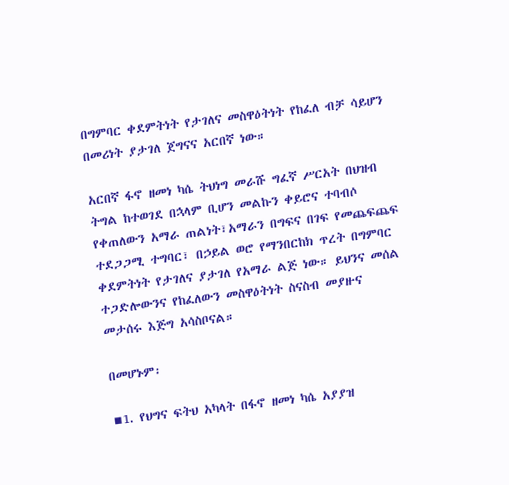በግምባር ቀደምትነት የታገለና መስዋዕትነት የከፈለ ብቻ ሳይሆን በመሪነት ያታገለ ጀግናና አርበኛ ነው።

አርበኛ ፋኖ ዘመነ ካሴ ትህነግ መራሹ ግፈኛ ሥርአት በህዝብ ትግል ከተወገደ በኋላም ቢሆን መልኩን ቀይሮና ተባብሶ የቀጠለውን አማራ ጠልነት፣አማራን በግፍና በገፍ የመጨፍጨፍ ተደጋጋሚ ተግባር፣ በኃይል ወሮ የማንበርከክ ጥረት በግምባር ቀደምትነት የታገለና ያታገለ የአማራ ልጅ ነው። ይህንና መሰል ተጋድሎውንና የከፈለውን መስዋዕትነት ስናስብ መያዙና መታሰሩ እጅግ አሳስቦናል።

በመሆኑም፡

▪1. የህግና ፍትህ አካላት በፋኖ ዘመነ ካሴ አያያዝ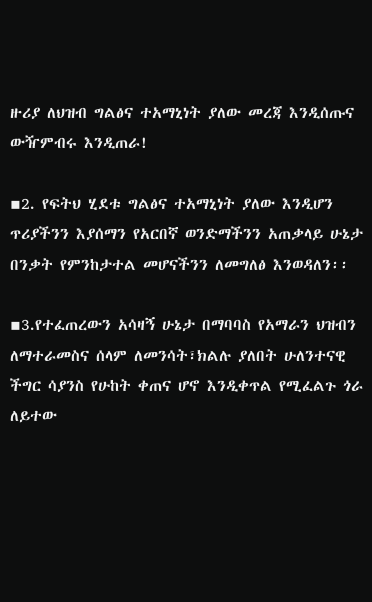ዙሪያ ለህዝብ ግልፅና ተአማኒነት ያለው መረጃ እንዲሰጡና ውዥምብሩ እንዲጠራ!

▪2. የፍትህ ሂደቱ ግልፅና ተአማኒነት ያለው እንዲሆን ጥሪያችንን እያሰማን የአርበኛ ወንድማችንን አጠቃላይ ሁኔታ በንቃት የምንከታተል መሆናችንን ለመግለፅ እንወዳለን፡፡

▪3.የተፈጠረውን አሳዛኝ ሁኔታ በማባባስ የአማራን ህዝብን ለማተራመስና ሰላም ለመንሳት፣ክልሉ ያለበት ሁለንተናዊ ችግር ሳያንስ የሁከት ቀጠና ሆኖ እንዲቀጥል የሚፈልጉ ጎራ ለይተው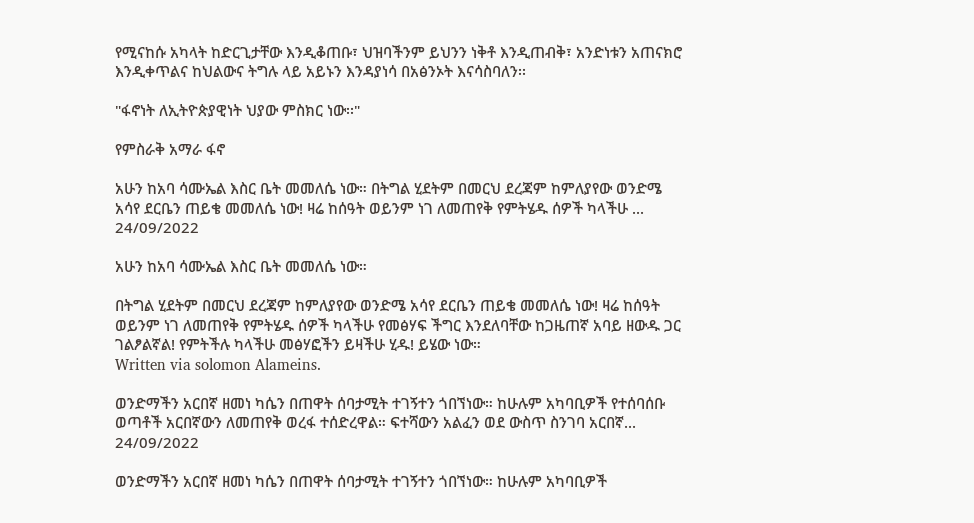የሚናከሱ አካላት ከድርጊታቸው እንዲቆጠቡ፣ ህዝባችንም ይህንን ነቅቶ እንዲጠብቅ፣ አንድነቱን አጠናክሮ እንዲቀጥልና ከህልውና ትግሉ ላይ አይኑን እንዳያነሳ በአፅንኦት እናሳስባለን፡፡

"ፋኖነት ለኢትዮጵያዊነት ህያው ምስክር ነው፡፡"

የምስራቅ አማራ ፋኖ

አሁን ከአባ ሳሙኤል እስር ቤት መመለሴ ነው። በትግል ሂደትም በመርህ ደረጃም ከምለያየው ወንድሜ አሳየ ደርቤን ጠይቄ መመለሴ ነው! ዛሬ ከሰዓት ወይንም ነገ ለመጠየቅ የምትሄዱ ሰዎች ካላችሁ ...
24/09/2022

አሁን ከአባ ሳሙኤል እስር ቤት መመለሴ ነው።

በትግል ሂደትም በመርህ ደረጃም ከምለያየው ወንድሜ አሳየ ደርቤን ጠይቄ መመለሴ ነው! ዛሬ ከሰዓት ወይንም ነገ ለመጠየቅ የምትሄዱ ሰዎች ካላችሁ የመፅሃፍ ችግር እንደለባቸው ከጋዜጠኛ አባይ ዘውዱ ጋር ገልፆልኛል! የምትችሉ ካላችሁ መፅሃፎችን ይዛችሁ ሂዱ! ይሄው ነው።
Written via solomon Alameins.

ወንድማችን አርበኛ ዘመነ ካሴን በጠዋት ሰባታሚት ተገኝተን ጎበኘነው። ከሁሉም አካባቢዎች የተሰባሰቡ ወጣቶች አርበኛውን ለመጠየቅ ወረፋ ተሰድረዋል። ፍተሻውን አልፈን ወደ ውስጥ ስንገባ አርበኛ...
24/09/2022

ወንድማችን አርበኛ ዘመነ ካሴን በጠዋት ሰባታሚት ተገኝተን ጎበኘነው። ከሁሉም አካባቢዎች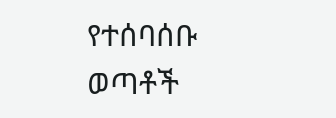የተሰባሰቡ ወጣቶች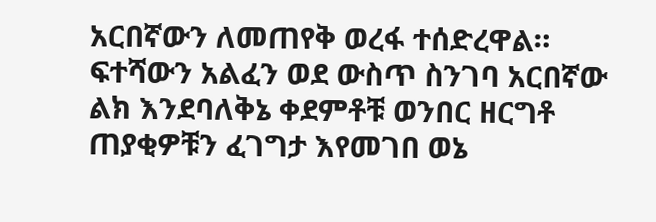አርበኛውን ለመጠየቅ ወረፋ ተሰድረዋል። ፍተሻውን አልፈን ወደ ውስጥ ስንገባ አርበኛው ልክ እንደባለቅኔ ቀደምቶቹ ወንበር ዘርግቶ ጠያቂዎቹን ፈገግታ እየመገበ ወኔ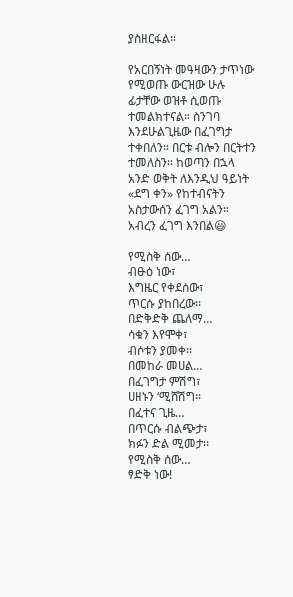ያስዘርፋል።

የአርበኝነት መዓዛውን ታጥነው የሚወጡ ውርዝው ሁሉ ፊታቸው ወዝቶ ሲወጡ ተመልክተናል። ስንገባ እንደሁልጊዜው በፈገግታ ተቀበለን። በርቱ ብሎን በርትተን ተመለስን። ከወጣን በኋላ አንድ ወቅት ለእንዲህ ዓይነት «ደግ ቀን» የከተብናትን አስታውሰን ፈገግ አልን። አብረን ፈገግ እንበል😃

የሚስቅ ሰው…
ብፁዕ ነው፣
እግዜር የቀደሰው፣
ጥርሱ ያከበረው፡፡
በድቅድቅ ጨለማ…
ሳቁን እየሞቀ፣
ብሶቱን ያመቀ፡፡
በመከራ መሀል…
በፈገግታ ምሽግ፣
ሀዘኑን ‘ሚሸሽግ፡፡
በፈተና ጊዜ…
በጥርሱ ብልጭታ፣
ክፉን ድል ሚመታ፡፡
የሚስቅ ሰው…
ፃድቅ ነው!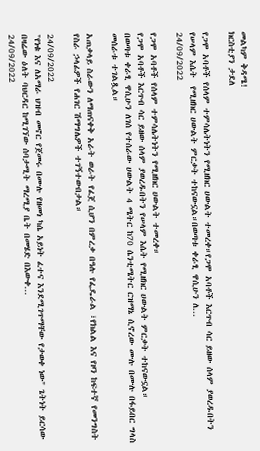መልካም ቅዳሜ!
ክርስቲያን ታደለ

የጋሞ አባቶች የሰላም ተምሳሌትነትን የሚዘክር ሀውልት ተመረቀ።የጋሞ አባቶች እርጥብ ሳር ይዘው ሰላም ያወረዱበትን የሠላም እሴት  የሚዘክር ሀውልት ምርቃት ተከናውኗል።በወጣቱ ቀራፂ ዋሲሁን ለ...
24/09/2022

የጋሞ አባቶች የሰላም ተምሳሌትነትን የሚዘክር ሀውልት ተመረቀ።
የጋሞ አባቶች እርጥብ ሳር ይዘው ሰላም ያወረዱበትን የሠላም እሴት የሚዘክር ሀውልት ምርቃት ተከናውኗል።
በወጣቱ ቀራፂ ዋሲሁን ለገሰ የተሰራው ሀውልት 4 ሜትር ከ70 ሴንቲሜትር ርዝማኔ ሲኖረው ሙሉ በሙሉ በፋይበር ግላስ መሰራቱ ተገልጿል።

አጠቃላይ ስራውን ለማጠናቀቅ አራት ወራት የፈጀ ሲሆን በምረቃ በዓሉ የፌዴራል ፣የክልል እና የዞን ከፍተኛ የመንግስት የስራ ኃላፊዎች የሐገር ሽማግሌዎች ተገኝተውበታል።

24/09/2022
"የነቁ እና ለአማራ ህዝብ መኖር የጀመሩ በሙሉ የዘመነ ካሴ አይነት ፈተና እንደሚገጥማቸው የታወቀ ነው" ጌትነት ይርሳው በዛሬው ዕለት ባህርዳር ከሚገኘው ሰባታሚት ማረሚያ ቤት በመሄድ በእውቀ...
24/09/2022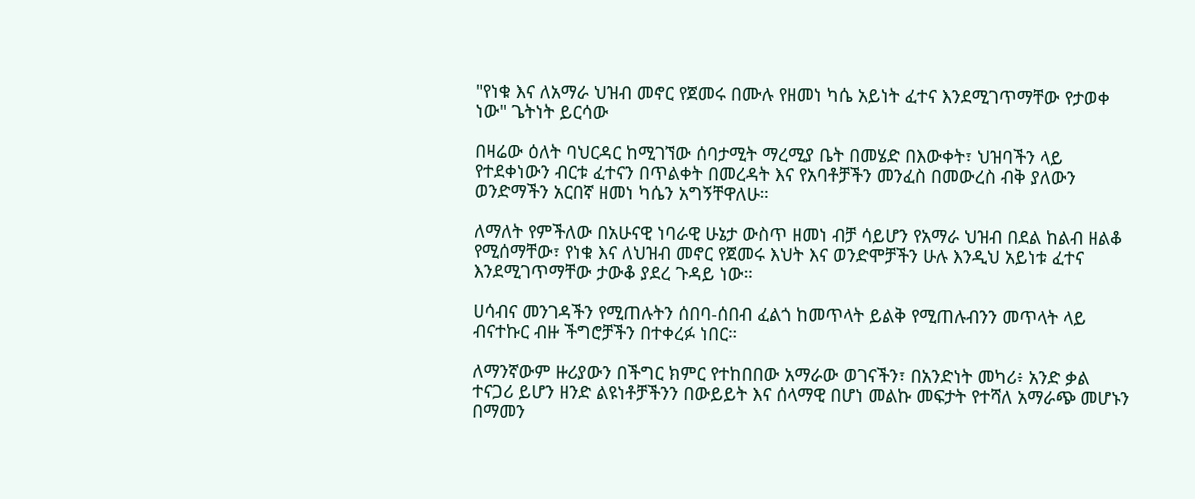"የነቁ እና ለአማራ ህዝብ መኖር የጀመሩ በሙሉ የዘመነ ካሴ አይነት ፈተና እንደሚገጥማቸው የታወቀ ነው" ጌትነት ይርሳው

በዛሬው ዕለት ባህርዳር ከሚገኘው ሰባታሚት ማረሚያ ቤት በመሄድ በእውቀት፣ ህዝባችን ላይ የተደቀነውን ብርቱ ፈተናን በጥልቀት በመረዳት እና የአባቶቻችን መንፈስ በመውረስ ብቅ ያለውን ወንድማችን አርበኛ ዘመነ ካሴን አግኝቸዋለሁ።

ለማለት የምችለው በአሁናዊ ነባራዊ ሁኔታ ውስጥ ዘመነ ብቻ ሳይሆን የአማራ ህዝብ በደል ከልብ ዘልቆ የሚሰማቸው፣ የነቁ እና ለህዝብ መኖር የጀመሩ እህት እና ወንድሞቻችን ሁሉ እንዲህ አይነቱ ፈተና እንደሚገጥማቸው ታውቆ ያደረ ጉዳይ ነው።

ሀሳብና መንገዳችን የሚጠሉትን ሰበባ-ሰበብ ፈልጎ ከመጥላት ይልቅ የሚጠሉብንን መጥላት ላይ ብናተኩር ብዙ ችግሮቻችን በተቀረፉ ነበር።

ለማንኛውም ዙሪያውን በችግር ክምር የተከበበው አማራው ወገናችን፣ በአንድነት መካሪ፥ አንድ ቃል ተናጋሪ ይሆን ዘንድ ልዩነቶቻችንን በውይይት እና ሰላማዊ በሆነ መልኩ መፍታት የተሻለ አማራጭ መሆኑን በማመን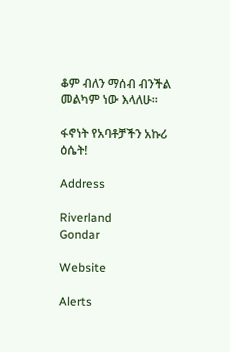ቆም ብለን ማሰብ ብንችል መልካም ነው እላለሁ።

ፋኖነት የአባቶቻችን አኩሪ ዕሴት!

Address

Riverland
Gondar

Website

Alerts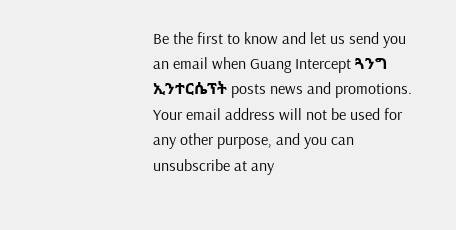Be the first to know and let us send you an email when Guang Intercept ጓንግ ኢንተርሴፕት posts news and promotions. Your email address will not be used for any other purpose, and you can unsubscribe at any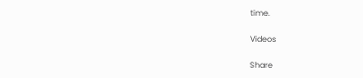time.

Videos

Share